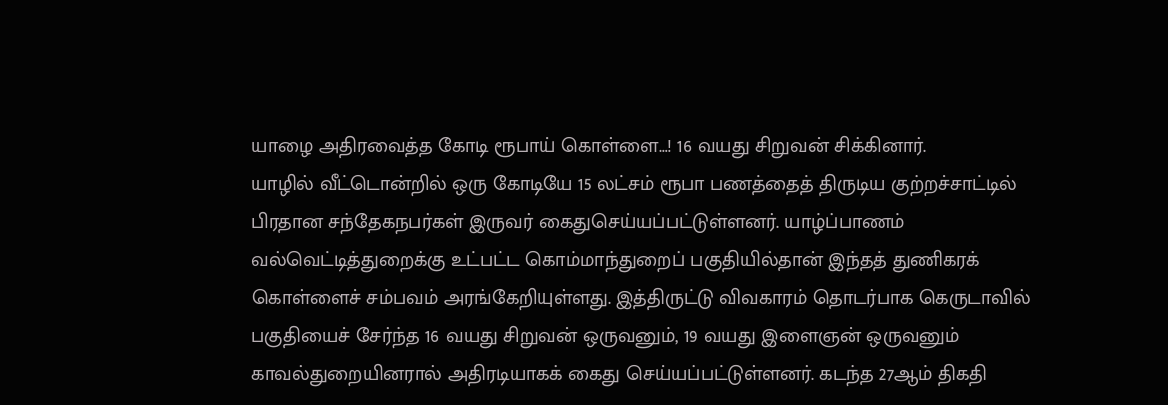யாழை அதிரவைத்த கோடி ரூபாய் கொள்ளை…! 16 வயது சிறுவன் சிக்கினார்.
யாழில் வீட்டொன்றில் ஒரு கோடியே 15 லட்சம் ரூபா பணத்தைத் திருடிய குற்றச்சாட்டில் பிரதான சந்தேகநபர்கள் இருவர் கைதுசெய்யப்பட்டுள்ளனர். யாழ்ப்பாணம் வல்வெட்டித்துறைக்கு உட்பட்ட கொம்மாந்துறைப் பகுதியில்தான் இந்தத் துணிகரக் கொள்ளைச் சம்பவம் அரங்கேறியுள்ளது. இத்திருட்டு விவகாரம் தொடர்பாக கெருடாவில் பகுதியைச் சேர்ந்த 16 வயது சிறுவன் ஒருவனும், 19 வயது இளைஞன் ஒருவனும் காவல்துறையினரால் அதிரடியாகக் கைது செய்யப்பட்டுள்ளனர். கடந்த 27ஆம் திகதி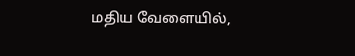மதிய வேளையில்,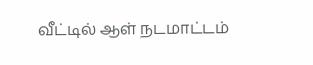வீட்டில் ஆள் நடமாட்டம்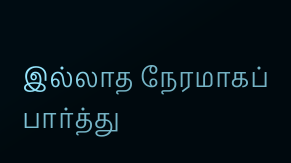இல்லாத நேரமாகப் பார்த்து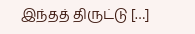இந்தத் திருட்டு […]